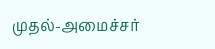முதல்-அமைச்சர்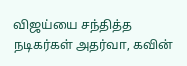விஜய்யை சந்தித்த நடிகர்கள் அதர்வா, கவின்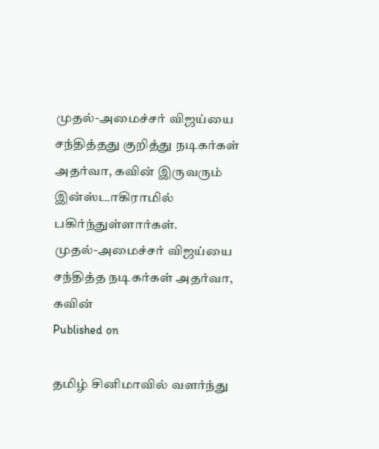முதல்-அமைச்சர் விஜய்யை சந்தித்தது குறித்து நடிகர்கள் அதர்வா, கவின் இருவரும் இன்ஸ்டாகிராமில் பகிர்ந்துள்ளார்கள்.
முதல்-அமைச்சர் விஜய்யை சந்தித்த நடிகர்கள் அதர்வா, கவின்
Published on

தமிழ் சினிமாவில் வளர்ந்து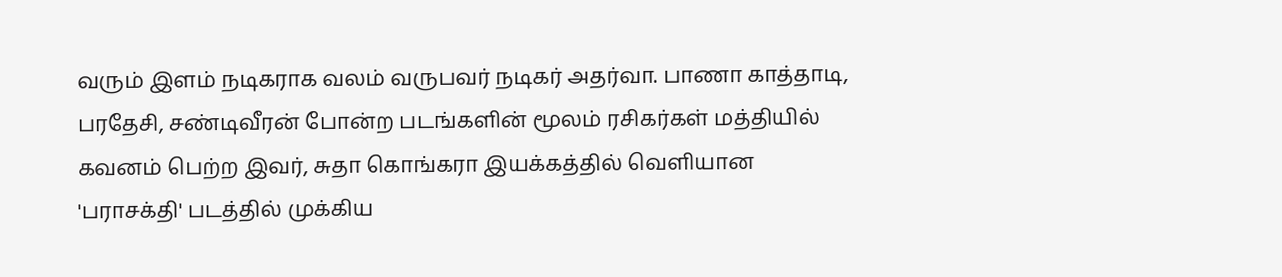வரும் இளம் நடிகராக வலம் வருபவர் நடிகர் அதர்வா. பாணா காத்தாடி, பரதேசி, சண்டிவீரன் போன்ற படங்களின் மூலம் ரசிகர்கள் மத்தியில் கவனம் பெற்ற இவர், சுதா கொங்கரா இயக்கத்தில் வெளியான 'பராசக்தி' படத்தில் முக்கிய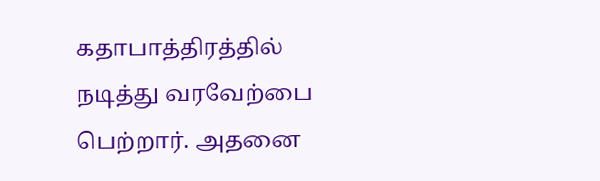கதாபாத்திரத்தில் நடித்து வரவேற்பை பெற்றார். அதனை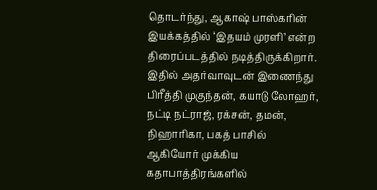தொடர்ந்து, ஆகாஷ் பாஸ்கரின் இயக்கத்தில் ‘இதயம் முரளி’ என்ற திரைப்படத்தில் நடித்திருக்கிறார். இதில் அதர்வாவுடன் இணைந்து பிரீத்தி முகுந்தன், கயாடு லோஹர், நட்டி நட்ராஜ், ரக்சன், தமன், நிஹாரிகா, பகத் பாசில் ஆகியோர் முக்கிய கதாபாத்திரங்களில்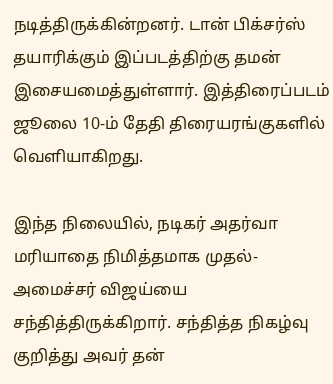நடித்திருக்கின்றனர். டான் பிக்சர்ஸ் தயாரிக்கும் இப்படத்திற்கு தமன் இசையமைத்துள்ளார். இத்திரைப்படம் ஜூலை 10-ம் தேதி திரையரங்குகளில் வெளியாகிறது.

இந்த நிலையில், நடிகர் அதர்வா மரியாதை நிமித்தமாக முதல்-அமைச்சர் விஜய்யை சந்தித்திருக்கிறார். சந்தித்த நிகழ்வு குறித்து அவர் தன்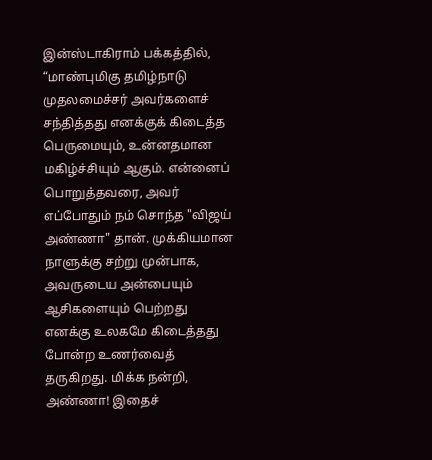இன்ஸ்டாகிராம் பக்கத்தில், “மாண்புமிகு தமிழ்நாடு முதலமைச்சர் அவர்களைச் சந்தித்தது எனக்குக் கிடைத்த பெருமையும், உன்னதமான மகிழ்ச்சியும் ஆகும். என்னைப் பொறுத்தவரை, அவர் எப்போதும் நம் சொந்த "விஜய் அண்ணா" தான். முக்கியமான நாளுக்கு சற்று முன்பாக, அவருடைய அன்பையும் ஆசிகளையும் பெற்றது எனக்கு உலகமே கிடைத்தது போன்ற உணர்வைத் தருகிறது. மிக்க நன்றி, அண்ணா! இதைச்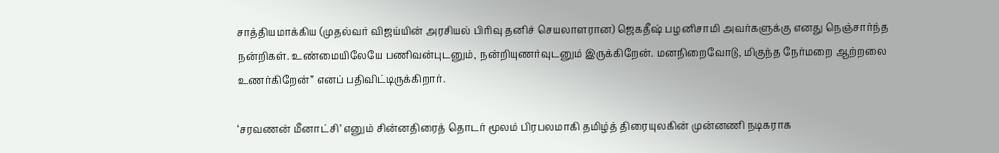சாத்தியமாக்கிய (முதல்வர் விஜய்யின் அரசியல் பிரிவு தனிச் செயலாளரான) ஜெகதீஷ் பழனிசாமி அவர்களுக்கு எனது நெஞ்சார்ந்த நன்றிகள். உண்மையிலேயே பணிவன்புடனும், நன்றியுணர்வுடனும் இருக்கிறேன். மனநிறைவோடு, மிகுந்த நேர்மறை ஆற்றலை உணர்கிறேன்” எனப் பதிவிட்டிருக்கிறார்.

‘சரவணன் மீனாட்சி’ எனும் சின்னதிரைத் தொடர் மூலம் பிரபலமாகி தமிழ்த் திரையுலகின் முன்னணி நடிகராக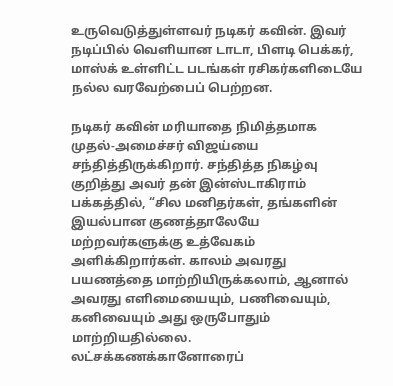உருவெடுத்துள்ளவர் நடிகர் கவின். இவர் நடிப்பில் வெளியான டாடா, பிளடி பெக்கர், மாஸ்க் உள்ளிட்ட படங்கள் ரசிகர்களிடையே நல்ல வரவேற்பைப் பெற்றன.

நடிகர் கவின் மரியாதை நிமித்தமாக முதல்-அமைச்சர் விஜய்யை சந்தித்திருக்கிறார். சந்தித்த நிகழ்வு குறித்து அவர் தன் இன்ஸ்டாகிராம் பக்கத்தில், “சில மனிதர்கள், தங்களின் இயல்பான குணத்தாலேயே மற்றவர்களுக்கு உத்வேகம் அளிக்கிறார்கள். காலம் அவரது பயணத்தை மாற்றியிருக்கலாம், ஆனால் அவரது எளிமையையும், பணிவையும், கனிவையும் அது ஒருபோதும் மாற்றியதில்லை. லட்சக்கணக்கானோரைப்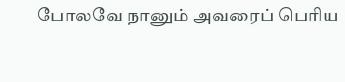போலவே நானும் அவரைப் பெரிய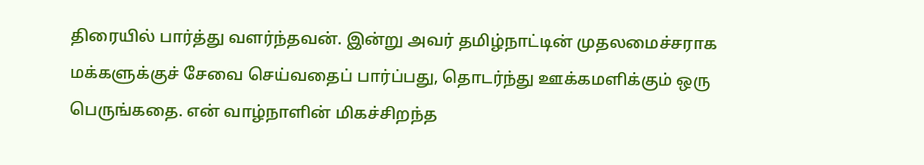திரையில் பார்த்து வளர்ந்தவன். இன்று அவர் தமிழ்நாட்டின் முதலமைச்சராக மக்களுக்குச் சேவை செய்வதைப் பார்ப்பது, தொடர்ந்து ஊக்கமளிக்கும் ஒரு பெருங்கதை. என் வாழ்நாளின் மிகச்சிறந்த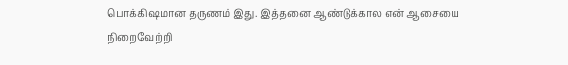பொக்கிஷமான தருணம் இது. இத்தனை ஆண்டுக்கால என் ஆசையை நிறைவேற்றி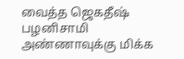வைத்த ஜெகதீஷ் பழனிசாமி அண்ணாவுக்கு மிக்க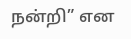நன்றி” என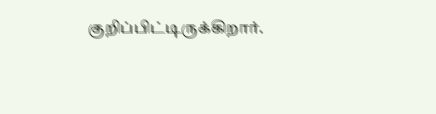குறிப்பிட்டிருக்கிறார்.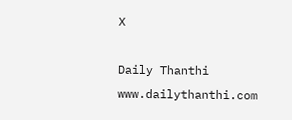X

Daily Thanthi
www.dailythanthi.com